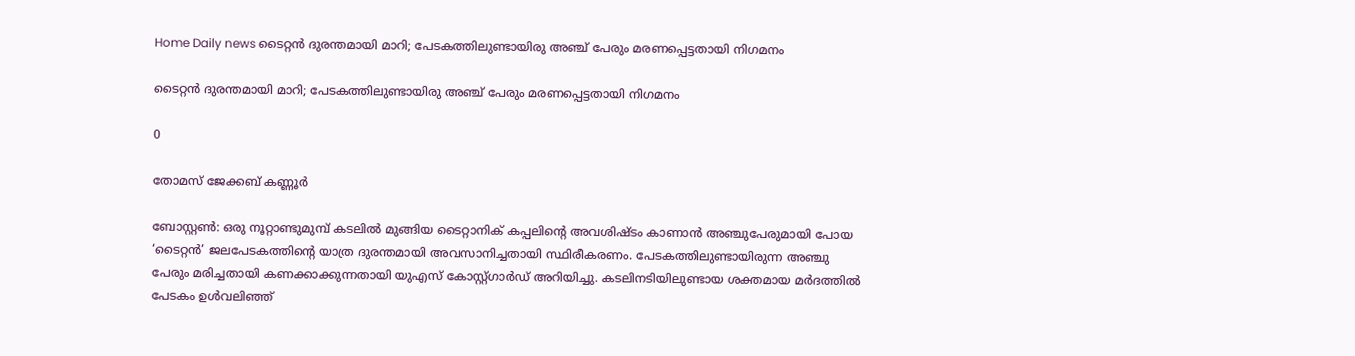Home Daily news ടൈറ്റൻ ദുരന്തമായി മാറി; പേടകത്തിലുണ്ടായിരു അഞ്ച് പേരും മരണപ്പെട്ടതായി നിഗമനം

ടൈറ്റൻ ദുരന്തമായി മാറി; പേടകത്തിലുണ്ടായിരു അഞ്ച് പേരും മരണപ്പെട്ടതായി നിഗമനം

0

തോമസ് ജേക്കബ് കണ്ണൂർ

ബോസ്റ്റൺ: ഒരു നൂറ്റാണ്ടുമുമ്പ് കടലിൽ മുങ്ങിയ ടൈറ്റാനിക് കപ്പലിന്റെ അവശിഷ്ടം കാണാൻ അഞ്ചുപേരുമായി പോയ ‘ടൈറ്റൻ’ ജലപേടകത്തിന്റെ യാത്ര ദുരന്തമായി അവസാനിച്ചതായി സ്ഥിരീകരണം. പേടകത്തിലുണ്ടായിരുന്ന അഞ്ചു പേരും മരിച്ചതായി കണക്കാക്കുന്നതായി യുഎസ് കോസ്റ്റ്ഗാർഡ് അറിയിച്ചു. കടലിനടിയിലുണ്ടായ ശക്തമായ മർദത്തിൽ പേടകം ഉൾവലിഞ്ഞ്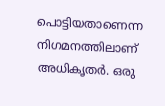പൊട്ടിയതാണെന്ന നിഗമനത്തിലാണ് അധികൃതർ. ഒരു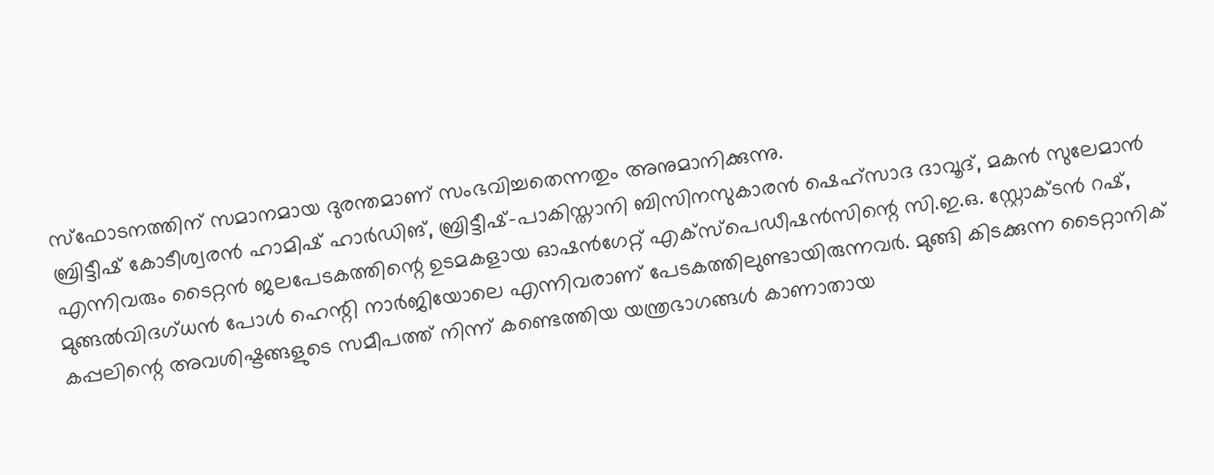സ്ഫോടനത്തിന് സമാനമായ ദുരന്തമാണ് സംഭവിച്ചതെന്നതും അനുമാനിക്കുന്നു.
ബ്രിട്ടീഷ് കോടീശ്വരൻ ഹാമിഷ് ഹാർഡിങ്, ബ്രിട്ടീഷ്-പാകിസ്താനി ബിസിനസുകാരൻ ഷെഹ്സാദ ദാവൂദ്, മകൻ സുലേമാൻ എന്നിവരും ടൈറ്റൻ ജലപേടകത്തിന്റെ ഉടമകളായ ഓഷൻഗേറ്റ് എക്സ്പെഡീഷൻസിന്റെ സി.ഇ.ഒ. സ്റ്റോക്ടൻ റഷ്, മുങ്ങൽവിദഗ്ധൻ പോൾ ഹെന്റി നാർജിയോലെ എന്നിവരാണ് പേടകത്തിലുണ്ടായിരുന്നവർ. മുങ്ങി കിടക്കുന്ന ടൈറ്റാനിക് കപ്പലിന്റെ അവശിഷ്ടങ്ങളുടെ സമീപത്ത് നിന്ന് കണ്ടെത്തിയ യന്ത്രഭാഗങ്ങൾ കാണാതായ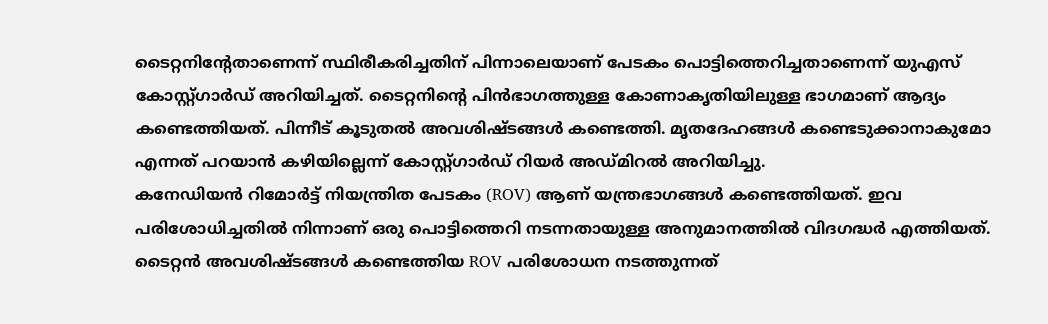ടൈറ്റനിന്റേതാണെന്ന് സ്ഥിരീകരിച്ചതിന് പിന്നാലെയാണ് പേടകം പൊട്ടിത്തെറിച്ചതാണെന്ന് യുഎസ് കോസ്റ്റ്ഗാർഡ് അറിയിച്ചത്. ടൈറ്റനിന്റെ പിൻഭാഗത്തുള്ള കോണാകൃതിയിലുള്ള ഭാഗമാണ് ആദ്യം കണ്ടെത്തിയത്. പിന്നീട് കൂടുതൽ അവശിഷ്ടങ്ങൾ കണ്ടെത്തി. മൃതദേഹങ്ങൾ കണ്ടെടുക്കാനാകുമോ എന്നത് പറയാൻ കഴിയില്ലെന്ന് കോസ്റ്റ്ഗാർഡ് റിയർ അഡ്മിറൽ അറിയിച്ചു.
കനേഡിയൻ റിമോർട്ട് നിയന്ത്രിത പേടകം (ROV) ആണ് യന്ത്രഭാഗങ്ങൾ കണ്ടെത്തിയത്. ഇവ പരിശോധിച്ചതിൽ നിന്നാണ് ഒരു പൊട്ടിത്തെറി നടന്നതായുള്ള അനുമാനത്തിൽ വിദഗദ്ധർ എത്തിയത്.
ടൈറ്റൻ അവശിഷ്ടങ്ങൾ കണ്ടെത്തിയ ROV പരിശോധന നടത്തുന്നത്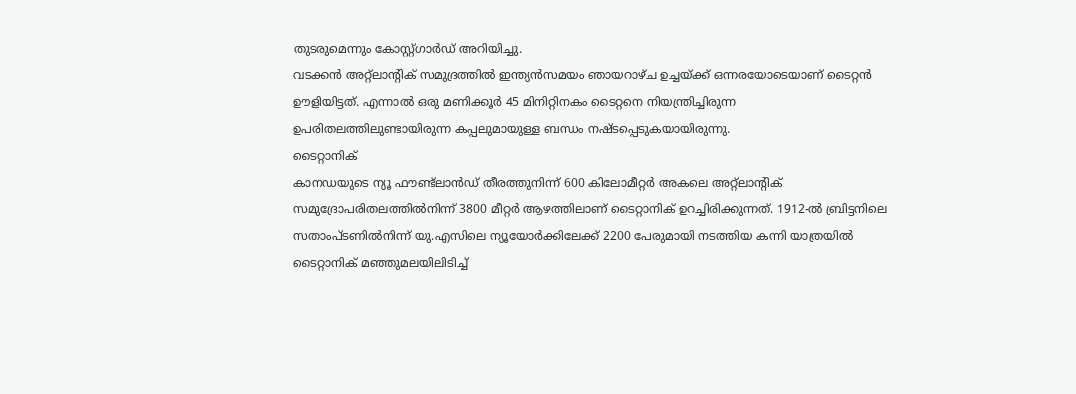തുടരുമെന്നും കോസ്റ്റ്ഗാർഡ് അറിയിച്ചു.
വടക്കൻ അറ്റ്ലാന്റിക് സമുദ്രത്തിൽ ഇന്ത്യൻസമയം ഞായറാഴ്ച ഉച്ചയ്ക്ക് ഒന്നരയോടെയാണ് ടൈറ്റൻ ഊളിയിട്ടത്. എന്നാൽ ഒരു മണിക്കൂർ 45 മിനിറ്റിനകം ടൈറ്റനെ നിയന്ത്രിച്ചിരുന്ന ഉപരിതലത്തിലുണ്ടായിരുന്ന കപ്പലുമായുള്ള ബന്ധം നഷ്ടപ്പെടുകയായിരുന്നു.
ടൈറ്റാനിക്
കാനഡയുടെ ന്യൂ ഫൗണ്ട്ലാൻഡ് തീരത്തുനിന്ന് 600 കിലോമീറ്റർ അകലെ അറ്റ്ലാന്റിക് സമുദ്രോപരിതലത്തിൽനിന്ന് 3800 മീറ്റർ ആഴത്തിലാണ് ടൈറ്റാനിക് ഉറച്ചിരിക്കുന്നത്. 1912-ൽ ബ്രിട്ടനിലെ സതാംപ്ടണിൽനിന്ന് യു.എസിലെ ന്യൂയോർക്കിലേക്ക് 2200 പേരുമായി നടത്തിയ കന്നി യാത്രയിൽ ടൈറ്റാനിക് മഞ്ഞുമലയിലിടിച്ച്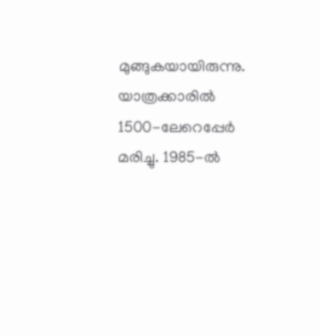മുങ്ങുകയായിരുന്നു. യാത്രക്കാരിൽ 1500-ലേറെപ്പേർ മരിച്ചു. 1985-ൽ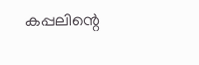കപ്പലിന്റെ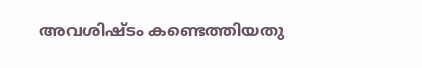അവശിഷ്ടം കണ്ടെത്തിയതു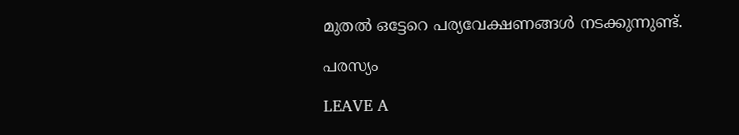മുതൽ ഒട്ടേറെ പര്യവേക്ഷണങ്ങൾ നടക്കുന്നുണ്ട്.

പരസ്യം

LEAVE A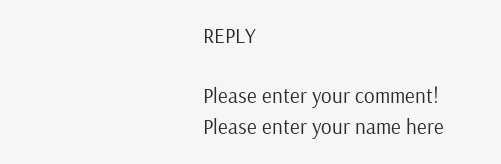REPLY

Please enter your comment!
Please enter your name here